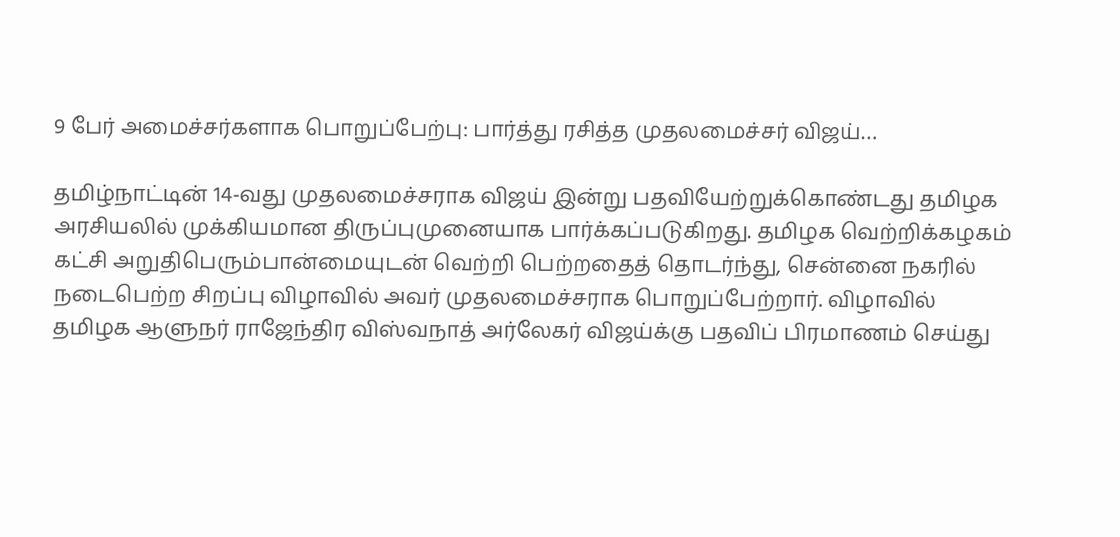9 பேர் அமைச்சர்களாக பொறுப்பேற்பு: பார்த்து ரசித்த முதலமைச்சர் விஜய்…

தமிழ்நாட்டின் 14-வது முதலமைச்சராக விஜய் இன்று பதவியேற்றுக்கொண்டது தமிழக அரசியலில் முக்கியமான திருப்புமுனையாக பார்க்கப்படுகிறது. தமிழக வெற்றிக்கழகம் கட்சி அறுதிபெரும்பான்மையுடன் வெற்றி பெற்றதைத் தொடர்ந்து, சென்னை நகரில் நடைபெற்ற சிறப்பு விழாவில் அவர் முதலமைச்சராக பொறுப்பேற்றார். விழாவில் தமிழக ஆளுநர் ராஜேந்திர விஸ்வநாத் அர்லேகர் விஜய்க்கு பதவிப் பிரமாணம் செய்து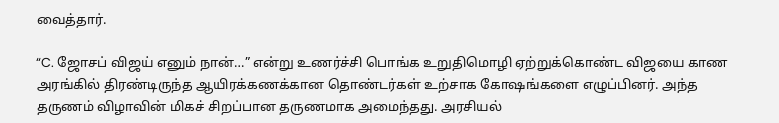வைத்தார்.

“C. ஜோசப் விஜய் எனும் நான்…” என்று உணர்ச்சி பொங்க உறுதிமொழி ஏற்றுக்கொண்ட விஜயை காண அரங்கில் திரண்டிருந்த ஆயிரக்கணக்கான தொண்டர்கள் உற்சாக கோஷங்களை எழுப்பினர். அந்த தருணம் விழாவின் மிகச் சிறப்பான தருணமாக அமைந்தது. அரசியல்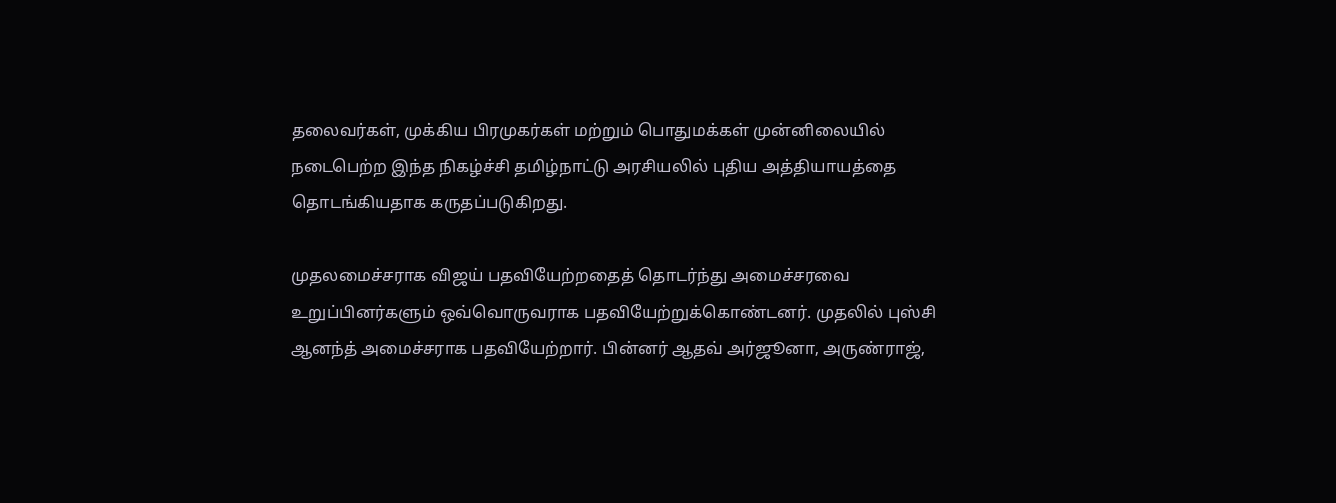தலைவர்கள், முக்கிய பிரமுகர்கள் மற்றும் பொதுமக்கள் முன்னிலையில் நடைபெற்ற இந்த நிகழ்ச்சி தமிழ்நாட்டு அரசியலில் புதிய அத்தியாயத்தை தொடங்கியதாக கருதப்படுகிறது.

முதலமைச்சராக விஜய் பதவியேற்றதைத் தொடர்ந்து அமைச்சரவை உறுப்பினர்களும் ஒவ்வொருவராக பதவியேற்றுக்கொண்டனர். முதலில் புஸ்சி ஆனந்த் அமைச்சராக பதவியேற்றார். பின்னர் ஆதவ் அர்ஜூனா, அருண்ராஜ்,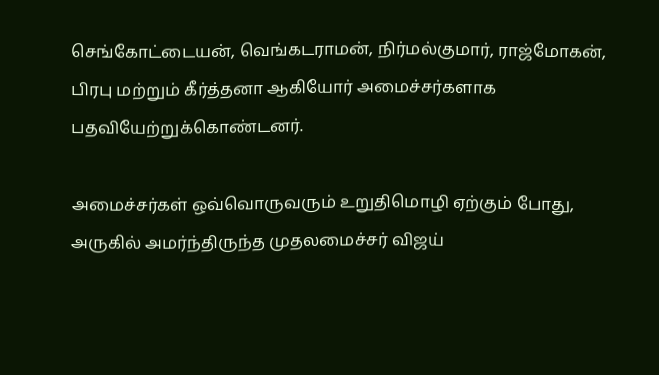செங்கோட்டையன், வெங்கடராமன், நிர்மல்குமார், ராஜ்மோகன், பிரபு மற்றும் கீர்த்தனா ஆகியோர் அமைச்சர்களாக பதவியேற்றுக்கொண்டனர்.

அமைச்சர்கள் ஒவ்வொருவரும் உறுதிமொழி ஏற்கும் போது, அருகில் அமர்ந்திருந்த முதலமைச்சர் விஜய்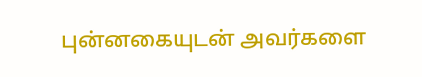புன்னகையுடன் அவர்களை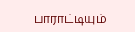பாராட்டியும்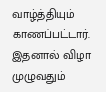வாழ்த்தியும் காணப்பட்டார். இதனால் விழா முழுவதும்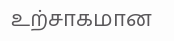உற்சாகமான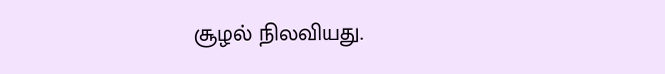சூழல் நிலவியது.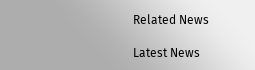Related News

Latest News